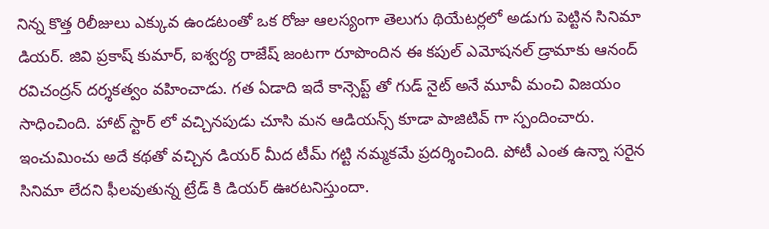నిన్న కొత్త రిలీజులు ఎక్కువ ఉండటంతో ఒక రోజు ఆలస్యంగా తెలుగు థియేటర్లలో అడుగు పెట్టిన సినిమా డియర్. జివి ప్రకాష్ కుమార్, ఐశ్వర్య రాజేష్ జంటగా రూపొందిన ఈ కపుల్ ఎమోషనల్ డ్రామాకు ఆనంద్ రవిచంద్రన్ దర్శకత్వం వహించాడు. గత ఏడాది ఇదే కాన్సెప్ట్ తో గుడ్ నైట్ అనే మూవీ మంచి విజయం సాధించింది. హాట్ స్టార్ లో వచ్చినపుడు చూసి మన ఆడియన్స్ కూడా పాజిటివ్ గా స్పందించారు. ఇంచుమించు అదే కథతో వచ్చిన డియర్ మీద టీమ్ గట్టి నమ్మకమే ప్రదర్శించింది. పోటీ ఎంత ఉన్నా సరైన సినిమా లేదని ఫీలవుతున్న ట్రేడ్ కి డియర్ ఊరటనిస్తుందా.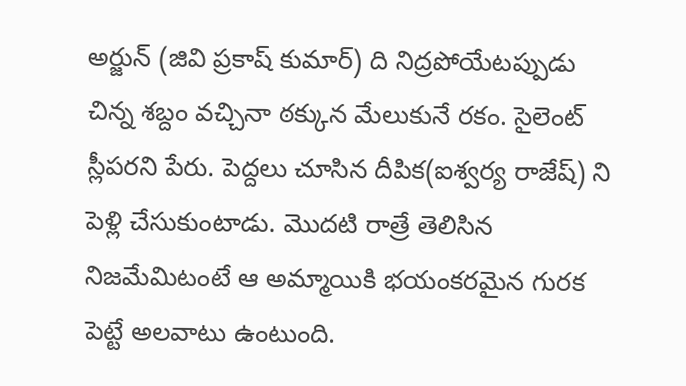అర్జున్ (జివి ప్రకాష్ కుమార్) ది నిద్రపోయేటప్పుడు చిన్న శబ్దం వచ్చినా ఠక్కున మేలుకునే రకం. సైలెంట్ స్లీపరని పేరు. పెద్దలు చూసిన దీపిక(ఐశ్వర్య రాజేష్) ని పెళ్లి చేసుకుంటాడు. మొదటి రాత్రే తెలిసిన నిజమేమిటంటే ఆ అమ్మాయికి భయంకరమైన గురక పెట్టే అలవాటు ఉంటుంది.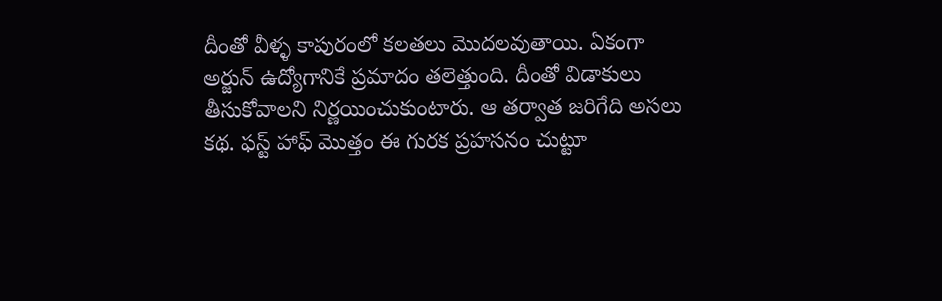దీంతో వీళ్ళ కాపురంలో కలతలు మొదలవుతాయి. ఏకంగా అర్జున్ ఉద్యోగానికే ప్రమాదం తలెత్తుంది. దీంతో విడాకులు తీసుకోవాలని నిర్ణయించుకుంటారు. ఆ తర్వాత జరిగేది అసలు కథ. ఫస్ట్ హాఫ్ మొత్తం ఈ గురక ప్రహసనం చుట్టూ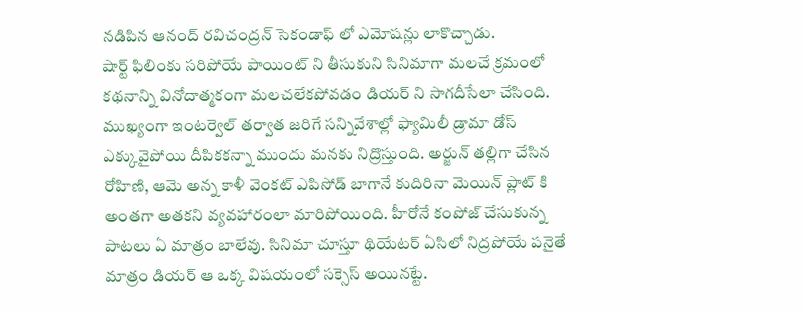నడిపిన ఆనంద్ రవిచంద్రన్ సెకండాఫ్ లో ఎమోషన్లు లాకొచ్చాడు.
షార్ట్ ఫిలింకు సరిపోయే పాయింట్ ని తీసుకుని సినిమాగా మలచే క్రమంలో కథనాన్ని వినోదాత్మకంగా మలచలేకపోవడం డియర్ ని సాగదీసేలా చేసింది. ముఖ్యంగా ఇంటర్వెల్ తర్వాత జరిగే సన్నివేశాల్లో ఫ్యామిలీ డ్రామా డోస్ ఎక్కువైపోయి దీపికకన్నా ముందు మనకు నిద్రొస్తుంది. అర్జున్ తల్లిగా చేసిన రోహిణి, ఆమె అన్న కాళీ వెంకట్ ఎపిసోడ్ బాగానే కుదిరినా మెయిన్ ప్లాట్ కి అంతగా అతకని వ్యవహారంలా మారిపోయింది. హీరోనే కంపోజ్ చేసుకున్న పాటలు ఏ మాత్రం బాలేవు. సినిమా చూస్తూ థియేటర్ ఏసిలో నిద్రపోయే పనైతే మాత్రం డియర్ ఆ ఒక్క విషయంలో సక్సెస్ అయినట్టే.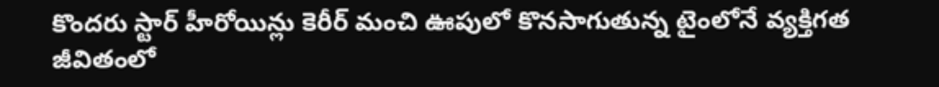కొందరు స్టార్ హీరోయిన్లు కెరీర్ మంచి ఊపులో కొనసాగుతున్న టైంలోనే వ్యక్తిగత జీవితంలో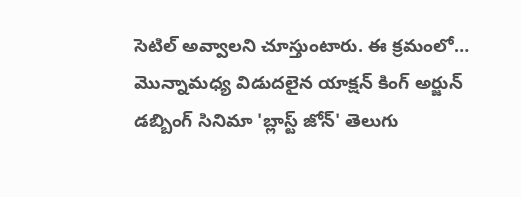సెటిల్ అవ్వాలని చూస్తుంటారు. ఈ క్రమంలో…
మొన్నామధ్య విడుదలైన యాక్షన్ కింగ్ అర్జున్ డబ్బింగ్ సినిమా 'బ్లాస్ట్ జోన్' తెలుగు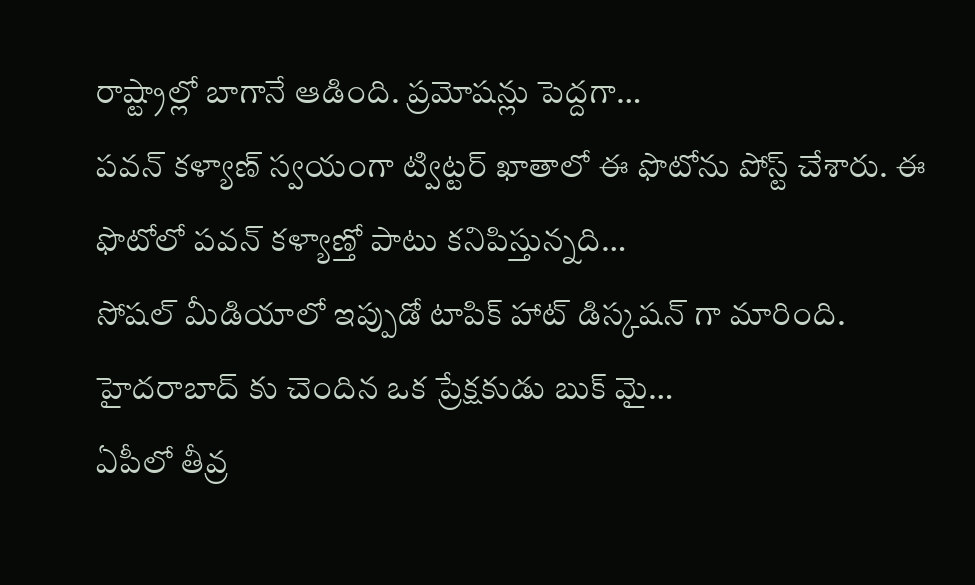రాష్ట్రాల్లో బాగానే ఆడింది. ప్రమోషన్లు పెద్దగా…
పవన్ కళ్యాణ్ స్వయంగా ట్విట్టర్ ఖాతాలో ఈ ఫొటోను పోస్ట్ చేశారు. ఈ ఫొటోలో పవన్ కళ్యాణ్తో పాటు కనిపిస్తున్నది…
సోషల్ మీడియాలో ఇప్పుడో టాపిక్ హాట్ డిస్కషన్ గా మారింది. హైదరాబాద్ కు చెందిన ఒక ప్రేక్షకుడు బుక్ మై…
ఏపీలో తీవ్ర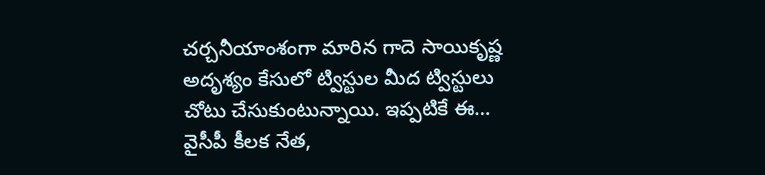చర్చనీయాంశంగా మారిన గాదె సాయికృష్ణ అదృశ్యం కేసులో ట్విస్టుల మీద ట్విస్టులు చోటు చేసుకుంటున్నాయి. ఇప్పటికే ఈ…
వైసీపీ కీలక నేత,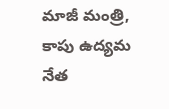మాజీ మంత్రి, కాపు ఉద్యమ నేత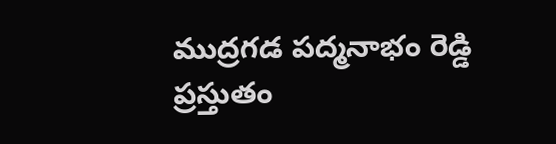ముద్రగడ పద్మనాభం రెడ్డి ప్రస్తుతం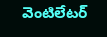వెంటిలేటర్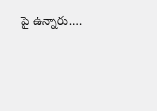పై ఉన్నారు.…